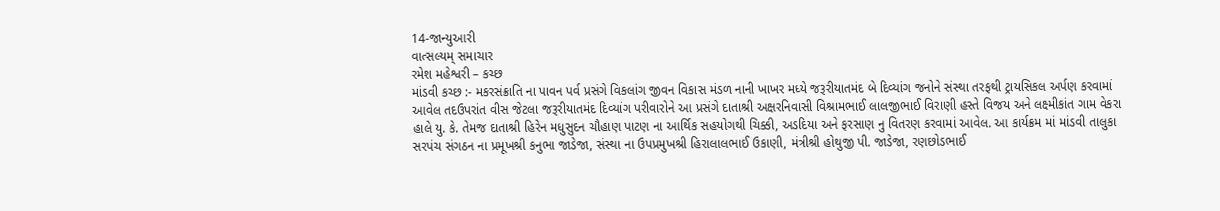14-જાન્યુઆરી
વાત્સલ્યમ્ સમાચાર
રમેશ મહેશ્વરી – કચ્છ
માંડવી કચ્છ :- મકરસંક્રાતિ ના પાવન પર્વ પ્રસંગે વિકલાંગ જીવન વિકાસ મંડળ નાની ખાખર મધ્યે જરૂરીયાતમંદ બે દિવ્યાંગ જનોને સંસ્થા તરફથી ટ્રાયસિકલ અર્પણ કરવામાં આવેલ તદઉપરાંત વીસ જેટલા જરૂરીયાતમંદ દિવ્યાંગ પરીવારોને આ પ્રસંગે દાતાશ્રી અક્ષરનિવાસી વિશ્રામભાઈ લાલજીભાઈ વિરાણી હસ્તે વિજય અને લક્ષ્મીકાંત ગામ વેકરા હાલે યુ. કે. તેમજ દાતાશ્રી હિરેન મધુસુદન ચૌહાણ પાટણ ના આર્થિક સહયોગથી ચિક્કી, અડદિયા અને ફરસાણ નુ વિતરણ કરવામાં આવેલ. આ કાર્યક્રમ માં માંડવી તાલુકા સરપંચ સંગઠન ના પ્રમૂખશ્રી કનુભા જાડેજા, સંસ્થા ના ઉપપ્રમુખશ્રી હિરાલાલભાઈ ઉકાણી, મંત્રીશ્રી હોથુજી પી. જાડેજા, રણછોડભાઈ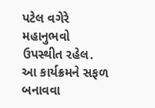પટેલ વગેરે મહાનુભવો ઉપસ્થીત રહેલ. આ કાર્યક્રમને સફળ બનાવવા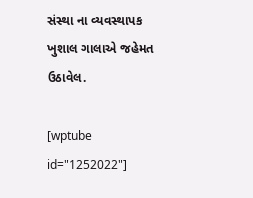સંસ્થા ના વ્યવસ્થાપક ખુશાલ ગાલાએ જહેમત ઉઠાવેલ.

[wptube id="1252022"]